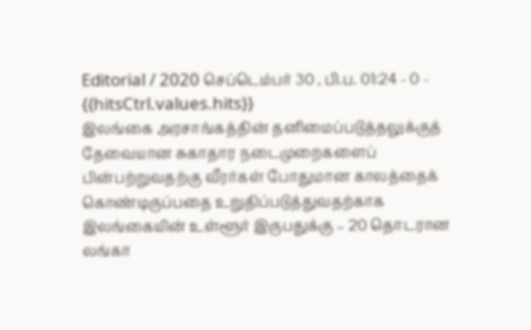Editorial / 2020 செப்டெம்பர் 30 , பி.ப. 01:24 - 0 - {{hitsCtrl.values.hits}}
இலங்கை அரசாங்கத்தின் தனிமைப்படுத்தலுக்குத் தேவையான சுகாதார நடைமுறைகளைப் பின்பற்றுவதற்கு வீரர்கள் போதுமான காலத்தைக் கொண்டிருப்பதை உறுதிப்படுத்துவதற்காக இலங்கையின் உள்ளூர் இருபதுக்கு – 20 தொடரான லங்கா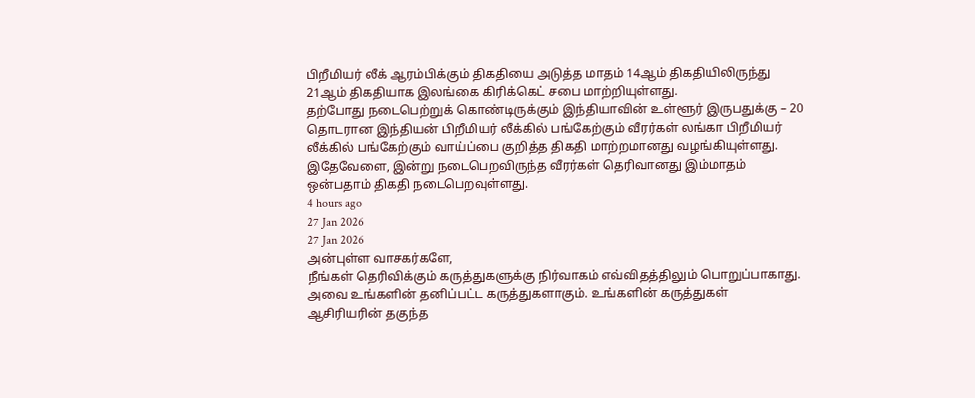பிறீமியர் லீக் ஆரம்பிக்கும் திகதியை அடுத்த மாதம் 14ஆம் திகதியிலிருந்து 21ஆம் திகதியாக இலங்கை கிரிக்கெட் சபை மாற்றியுள்ளது.
தற்போது நடைபெற்றுக் கொண்டிருக்கும் இந்தியாவின் உள்ளூர் இருபதுக்கு – 20 தொடரான இந்தியன் பிறீமியர் லீக்கில் பங்கேற்கும் வீரர்கள் லங்கா பிறீமியர் லீக்கில் பங்கேற்கும் வாய்ப்பை குறித்த திகதி மாற்றமானது வழங்கியுள்ளது.
இதேவேளை, இன்று நடைபெறவிருந்த வீரர்கள் தெரிவானது இம்மாதம் ஒன்பதாம் திகதி நடைபெறவுள்ளது.
4 hours ago
27 Jan 2026
27 Jan 2026
அன்புள்ள வாசகர்களே,
நீங்கள் தெரிவிக்கும் கருத்துகளுக்கு நிர்வாகம் எவ்விதத்திலும் பொறுப்பாகாது. அவை உங்களின் தனிப்பட்ட கருத்துகளாகும். உங்களின் கருத்துகள் ஆசிரியரின் தகுந்த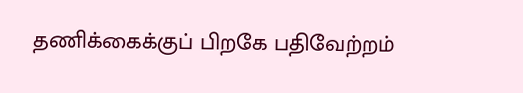தணிக்கைக்குப் பிறகே பதிவேற்றம்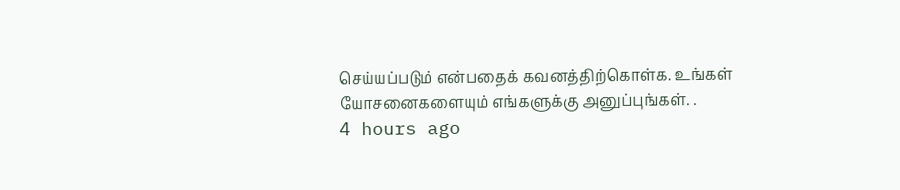செய்யப்படும் என்பதைக் கவனத்திற்கொள்க. உங்கள் யோசனைகளையும் எங்களுக்கு அனுப்புங்கள். .
4 hours ago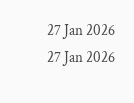27 Jan 2026
27 Jan 2026